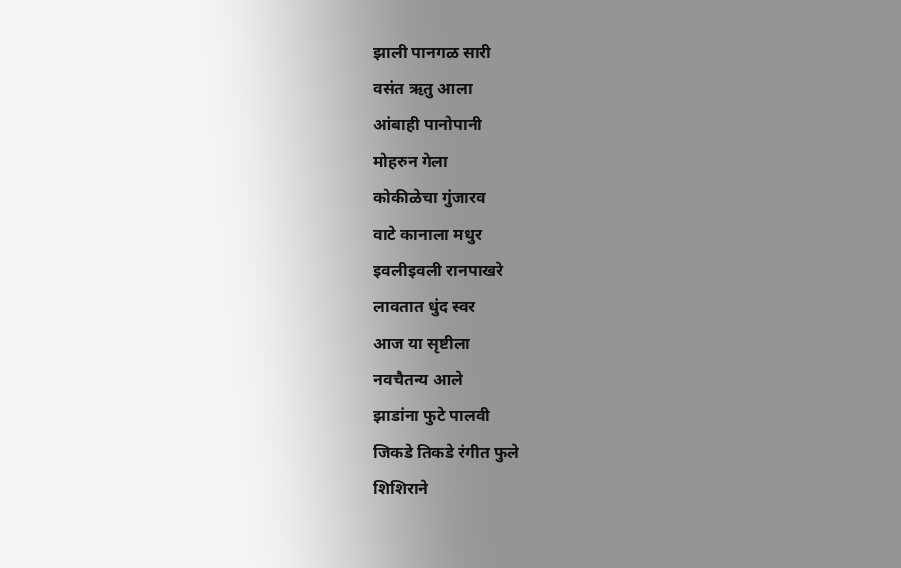झाली पानगळ सारी
वसंत ऋतु आला
आंबाही पानोपानी
मोहरुन गेला
कोकीळेचा गुंजारव
वाटे कानाला मधुर
इवलीइवली रानपाखरे
लावतात धुंद स्वर
आज या सृष्टीला
नवचैतन्य आले
झाडांना फुटे पालवी
जिकडे तिकडे रंगीत फुले
शिशिराने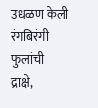उधळण केली
रंगबिरंगी फुलांची
द्राक्षे,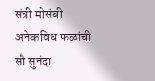संत्री मोसंबी
अनेकविध फळांची
सौ सुनंदा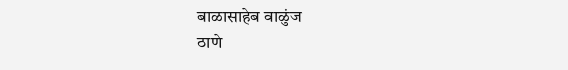बाळासाहेब वाळुंज
ठाणे